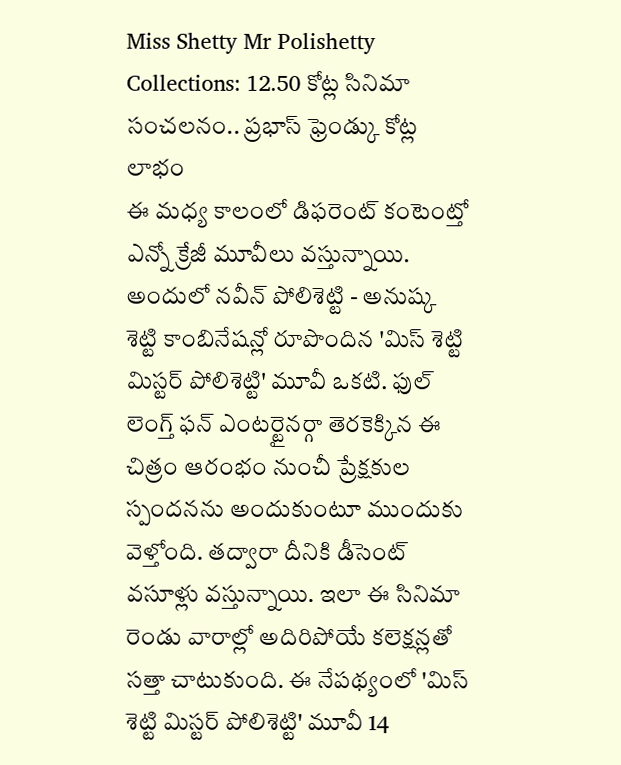Miss Shetty Mr Polishetty Collections: 12.50 కోట్ల సినిమా సంచలనం.. ప్రభాస్ ఫ్రెండ్కు కోట్ల లాభం
ఈ మధ్య కాలంలో డిఫరెంట్ కంటెంట్తో ఎన్నో క్రేజీ మూవీలు వస్తున్నాయి. అందులో నవీన్ పోలిశెట్టి - అనుష్క శెట్టి కాంబినేషన్లో రూపొందిన 'మిస్ శెట్టి మిస్టర్ పోలిశెట్టి' మూవీ ఒకటి. ఫుల్ లెంగ్త్ ఫన్ ఎంటర్టైనర్గా తెరకెక్కిన ఈ చిత్రం ఆరంభం నుంచీ ప్రేక్షకుల స్పందనను అందుకుంటూ ముందుకు వెళ్తోంది. తద్వారా దీనికి డీసెంట్ వసూళ్లు వస్తున్నాయి. ఇలా ఈ సినిమా రెండు వారాల్లో అదిరిపోయే కలెక్షన్లతో సత్తా చాటుకుంది. ఈ నేపథ్యంలో 'మిస్ శెట్టి మిస్టర్ పోలిశెట్టి' మూవీ 14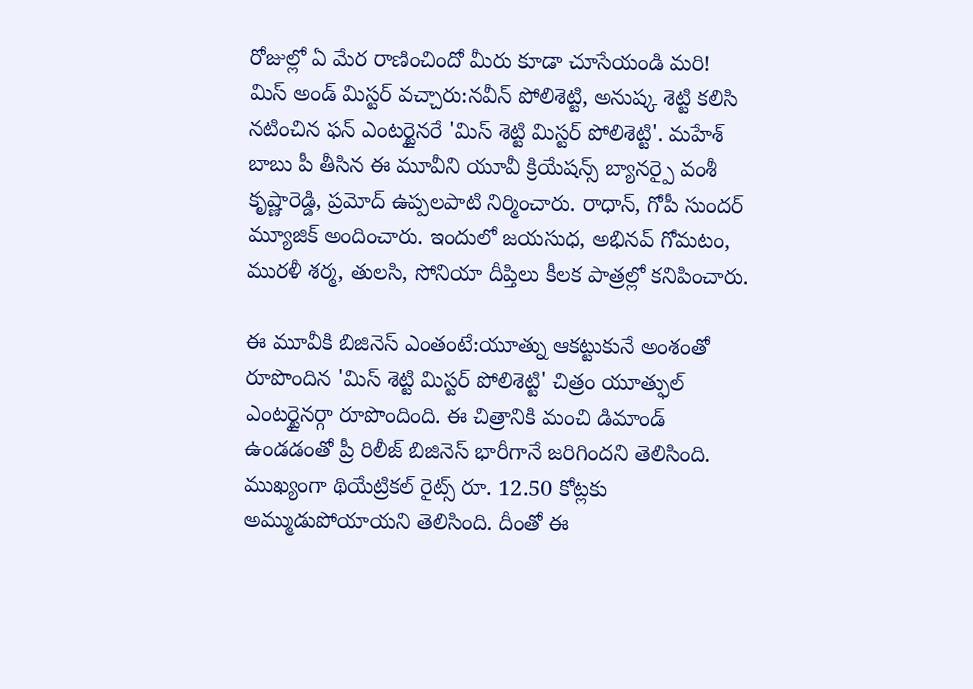రోజుల్లో ఏ మేర రాణించిందో మీరు కూడా చూసేయండి మరి!
మిస్ అండ్ మిస్టర్ వచ్చారు:నవీన్ పోలిశెట్టి, అనుష్క శెట్టి కలిసి నటించిన ఫన్ ఎంటర్టైనరే 'మిస్ శెట్టి మిస్టర్ పోలిశెట్టి'. మహేశ్ బాబు పీ తీసిన ఈ మూవీని యూవీ క్రియేషన్స్ బ్యానర్పై వంశీ కృష్ణారెడ్డి, ప్రమోద్ ఉప్పలపాటి నిర్మించారు. రాధాన్, గోపీ సుందర్ మ్యూజిక్ అందించారు. ఇందులో జయసుధ, అభినవ్ గోమటం, మురళీ శర్మ, తులసి, సోనియా దీప్తిలు కీలక పాత్రల్లో కనిపించారు.

ఈ మూవీకి బిజినెస్ ఎంతంటే:యూత్ను ఆకట్టుకునే అంశంతో రూపొందిన 'మిస్ శెట్టి మిస్టర్ పోలిశెట్టి' చిత్రం యూత్ఫుల్ ఎంటర్టైనర్గా రూపొందింది. ఈ చిత్రానికి మంచి డిమాండ్ ఉండడంతో ప్రీ రిలీజ్ బిజినెస్ భారీగానే జరిగిందని తెలిసింది. ముఖ్యంగా థియేట్రికల్ రైట్స్ రూ. 12.50 కోట్లకు అమ్ముడుపోయాయని తెలిసింది. దీంతో ఈ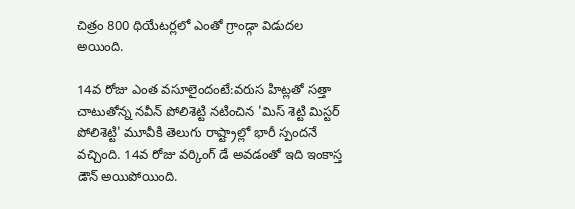చిత్రం 800 థియేటర్లలో ఎంతో గ్రాండ్గా విడుదల అయింది.

14వ రోజు ఎంత వసూలైందంటే:వరుస హిట్లతో సత్తా చాటుతోన్న నవీన్ పోలిశెట్టి నటించిన 'మిస్ శెట్టి మిస్టర్ పోలిశెట్టి' మూవీకి తెలుగు రాష్ట్రాల్లో భారీ స్పందనే వచ్చింది. 14వ రోజు వర్కింగ్ డే అవడంతో ఇది ఇంకాస్త డౌన్ అయిపోయింది.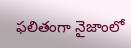ఫలితంగా నైజాంలో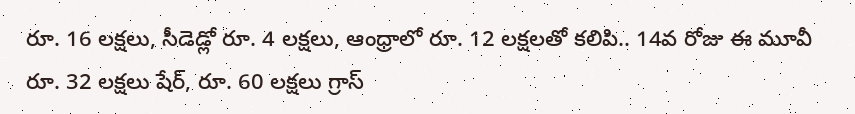రూ. 16 లక్షలు, సీడెడ్లో రూ. 4 లక్షలు, ఆంధ్రాలో రూ. 12 లక్షలతో కలిపి.. 14వ రోజు ఈ మూవీ రూ. 32 లక్షలు షేర్, రూ. 60 లక్షలు గ్రాస్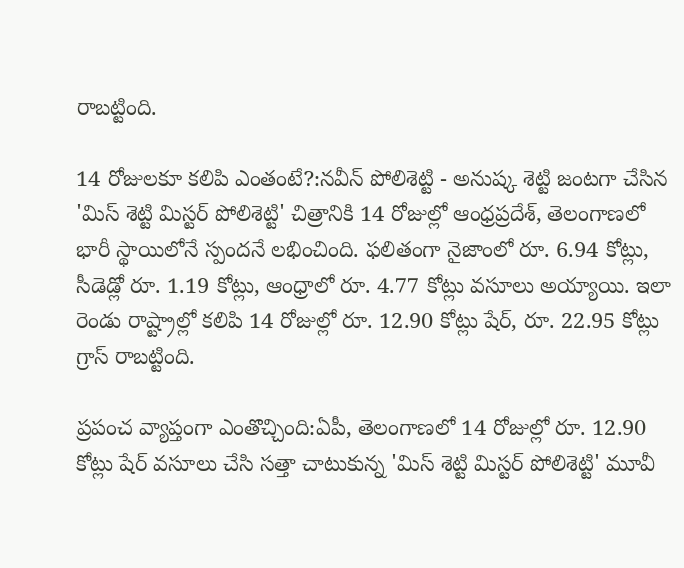రాబట్టింది.

14 రోజులకూ కలిపి ఎంతంటే?:నవీన్ పోలిశెట్టి - అనుష్క శెట్టి జంటగా చేసిన 'మిస్ శెట్టి మిస్టర్ పోలిశెట్టి' చిత్రానికి 14 రోజుల్లో ఆంధ్రప్రదేశ్, తెలంగాణలో భారీ స్థాయిలోనే స్పందనే లభించింది. ఫలితంగా నైజాంలో రూ. 6.94 కోట్లు, సీడెడ్లో రూ. 1.19 కోట్లు, ఆంధ్రాలో రూ. 4.77 కోట్లు వసూలు అయ్యాయి. ఇలా రెండు రాష్ట్రాల్లో కలిపి 14 రోజుల్లో రూ. 12.90 కోట్లు షేర్, రూ. 22.95 కోట్లు గ్రాస్ రాబట్టింది.

ప్రపంచ వ్యాప్తంగా ఎంతొచ్చింది:ఏపీ, తెలంగాణలో 14 రోజుల్లో రూ. 12.90 కోట్లు షేర్ వసూలు చేసి సత్తా చాటుకున్న 'మిస్ శెట్టి మిస్టర్ పోలిశెట్టి' మూవీ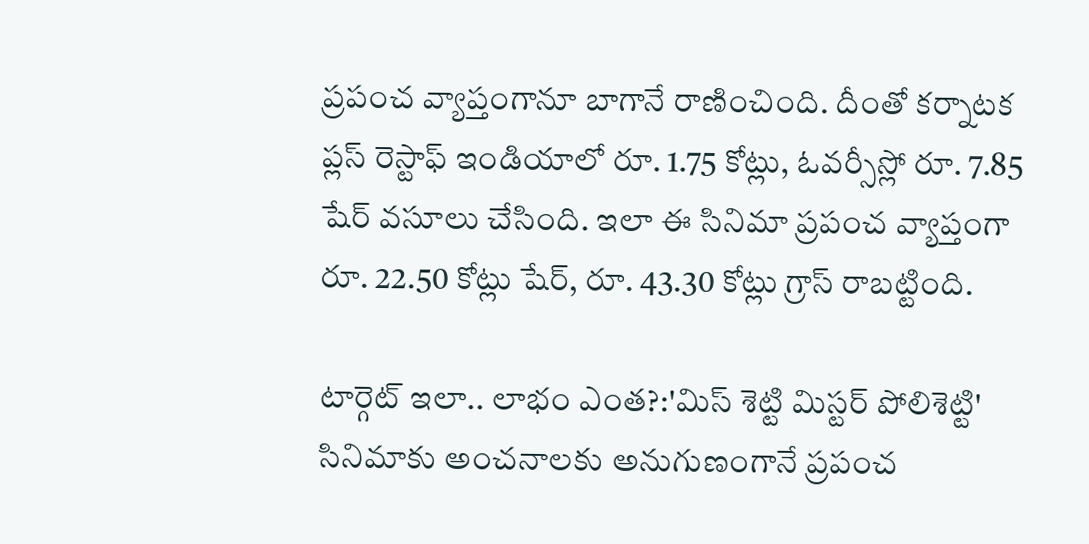ప్రపంచ వ్యాప్తంగానూ బాగానే రాణించింది. దీంతో కర్నాటక ప్లస్ రెస్టాఫ్ ఇండియాలో రూ. 1.75 కోట్లు, ఓవర్సీస్లో రూ. 7.85 షేర్ వసూలు చేసింది. ఇలా ఈ సినిమా ప్రపంచ వ్యాప్తంగా రూ. 22.50 కోట్లు షేర్, రూ. 43.30 కోట్లు గ్రాస్ రాబట్టింది.

టార్గెట్ ఇలా.. లాభం ఎంత?:'మిస్ శెట్టి మిస్టర్ పోలిశెట్టి' సినిమాకు అంచనాలకు అనుగుణంగానే ప్రపంచ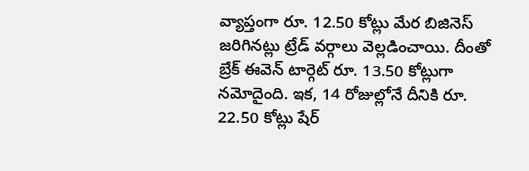వ్యాప్తంగా రూ. 12.50 కోట్లు మేర బిజినెస్ జరిగినట్లు ట్రేడ్ వర్గాలు వెల్లడించాయి. దీంతో బ్రేక్ ఈవెన్ టార్గెట్ రూ. 13.50 కోట్లుగా నమోదైంది. ఇక, 14 రోజుల్లోనే దీనికి రూ. 22.50 కోట్లు షేర్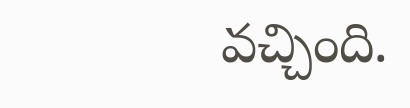వచ్చింది.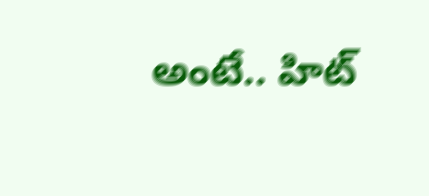అంటే.. హిట్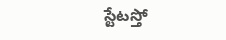స్టేటస్తో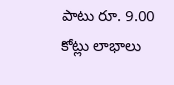పాటు రూ. 9.00 కోట్లు లాభాలు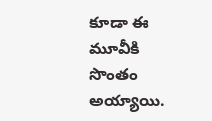కూడా ఈ మూవీకి సొంతం అయ్యాయి.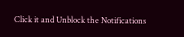Click it and Unblock the Notifications